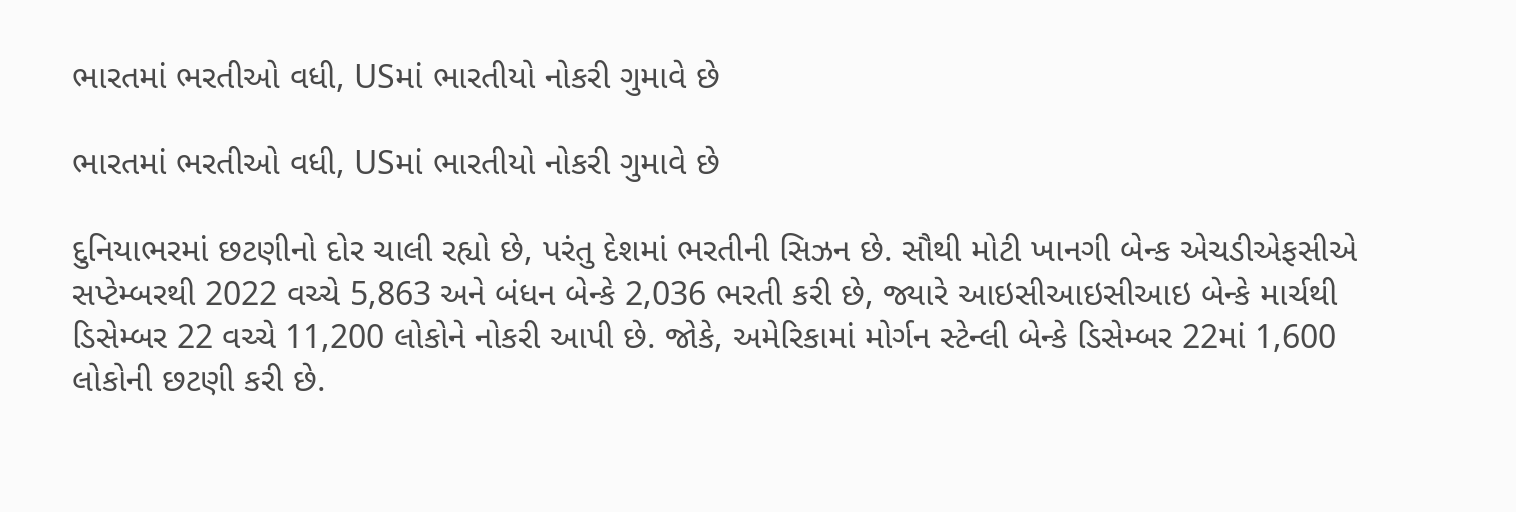ભારતમાં ભરતીઓ વધી, USમાં ભારતીયો નોકરી ગુમાવે છે

ભારતમાં ભરતીઓ વધી, USમાં ભારતીયો નોકરી ગુમાવે છે

દુનિયાભરમાં છટણીનો દોર ચાલી રહ્યો છે, પરંતુ દેશમાં ભરતીની સિઝન છે. સૌથી મોટી ખાનગી બેન્ક એચડીએફસીએ સપ્ટેમ્બરથી 2022 વચ્ચે 5,863 અને બંધન બેન્કે 2,036 ભરતી કરી છે, જ્યારે આઇસીઆઇસીઆઇ બેન્કે માર્ચથી ડિસેમ્બર 22 વચ્ચે 11,200 લોકોને નોકરી આપી છે. જોકે, અમેરિકામાં મોર્ગન સ્ટેન્લી બેન્કે ડિસેમ્બર 22માં 1,600 લોકોની છટણી કરી છે.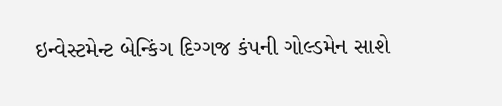ઇન્વેસ્ટમેન્ટ બેન્કિંગ દિગ્ગજ કંપની ગોલ્ડમેન સાશે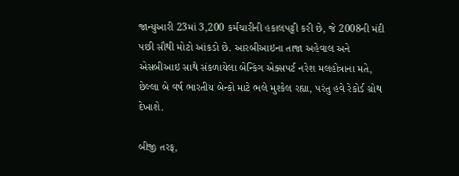જાન્યુઆરી 23માં 3,200 કર્મચારીની હકાલપટ્ટી કરી છે, જે 2008ની મંદી પછી સૌથી મોટો આંકડો છે. આરબીઆઇના તાજા અહેવાલ અને એસબીઆઇ સાથે સંકળાયેલા બેન્કિંગ એક્સપર્ટ નરેશ મલહોત્રાના મતે, છેલ્લા બે વર્ષ ભારતીય બેન્કો માટે ભલે મુશ્કેલ રહ્યા, પરંતુ હવે રેકોર્ડ ગ્રોથ દેખાશે.

બીજી તરફ,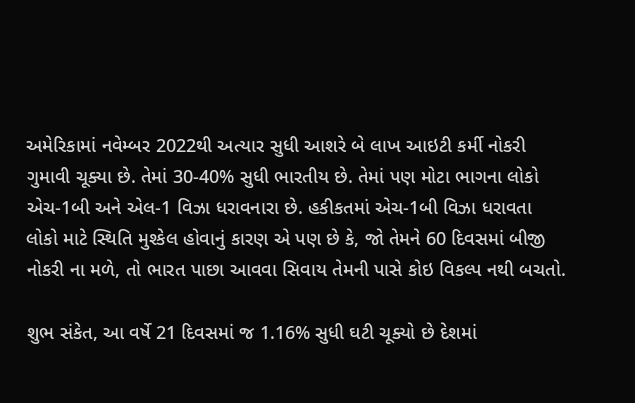અમેરિકામાં નવેમ્બર 2022થી અત્યાર સુધી આશરે બે લાખ આઇટી કર્મી નોકરી ગુમાવી ચૂક્યા છે. તેમાં 30-40% સુધી ભારતીય છે. તેમાં પણ મોટા ભાગના લોકો એચ-1બી અને એલ-1 વિઝા ધરાવનારા છે. હકીકતમાં એચ-1બી વિઝા ધરાવતા લોકો માટે સ્થિતિ મુશ્કેલ હોવાનું કારણ એ પણ છે કે, જો તેમને 60 દિવસમાં બીજી નોકરી ના મળે, તો ભારત પાછા આવવા સિવાય તેમની પાસે કોઇ વિકલ્પ નથી બચતો.

શુભ સંકેત, આ વર્ષે 21 દિવસમાં જ 1.16% સુધી ઘટી ચૂક્યો છે દેશમાં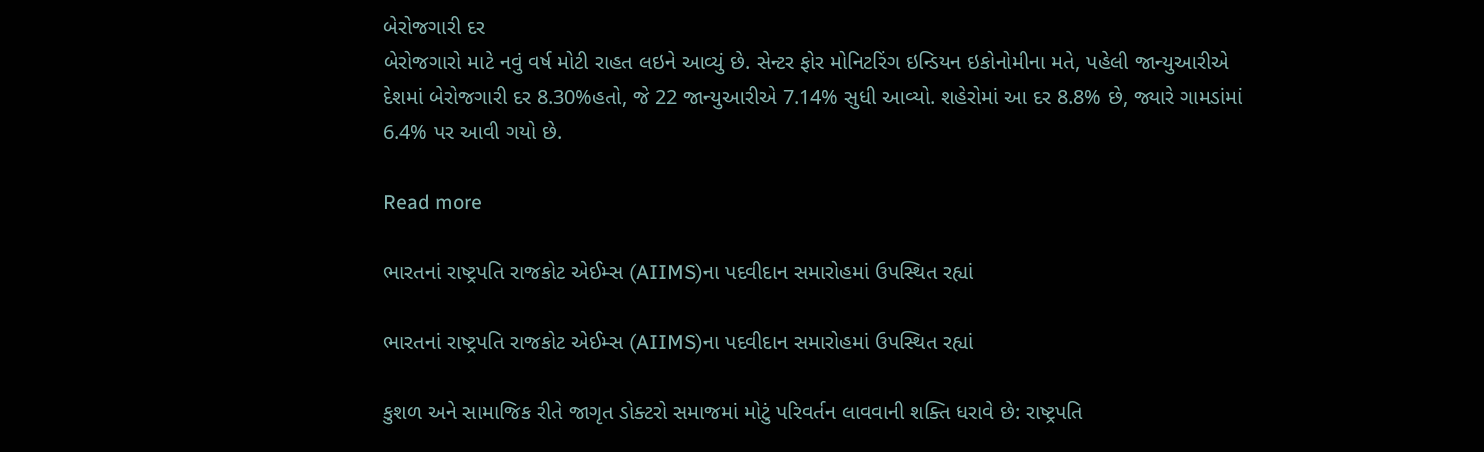બેરોજગારી દર
બેરોજગારો માટે નવું વર્ષ મોટી રાહત લઇને આવ્યું છે. સેન્ટર ફોર મોનિટરિંગ ઇન્ડિયન ઇકોનોમીના મતે, પહેલી જાન્યુઆરીએ દેશમાં બેરોજગારી દર 8.30%હતો, જે 22 જાન્યુઆરીએ 7.14% સુધી આવ્યો. શહેરોમાં આ દર 8.8% છે, જ્યારે ગામડાંમાં 6.4% પર આવી ગયો છે.

Read more

ભારતનાં રાષ્ટ્રપતિ રાજકોટ એઈમ્સ (AIIMS)ના પદવીદાન સમારોહમાં ઉપસ્થિત રહ્યાં

ભારતનાં રાષ્ટ્રપતિ રાજકોટ એઈમ્સ (AIIMS)ના પદવીદાન સમારોહમાં ઉપસ્થિત રહ્યાં

કુશળ અને સામાજિક રીતે જાગૃત ડોક્ટરો સમાજમાં મોટું પરિવર્તન લાવવાની શક્તિ ધરાવે છે: રાષ્ટ્રપતિ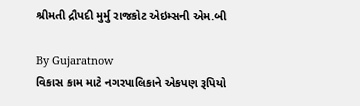શ્રીમતી દ્રૌપદી મુર્મુ રાજકોટ એઇમ્સની એમ.બી

By Gujaratnow
વિકાસ કામ માટે નગરપાલિકાને એકપણ રૂપિયો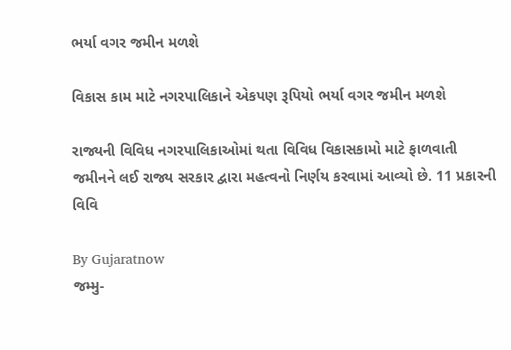ભર્યા વગર જમીન મળશે

વિકાસ કામ માટે નગરપાલિકાને એકપણ રૂપિયો ભર્યા વગર જમીન મળશે

રાજ્યની વિવિધ નગરપાલિકાઓમાં થતા વિવિધ વિકાસકામો માટે ફાળવાતી જમીનને લઈ રાજ્ય સરકાર દ્વારા મહત્વનો નિર્ણય કરવામાં આવ્યો છે. 11 પ્રકારની વિવિ

By Gujaratnow
જમ્મુ-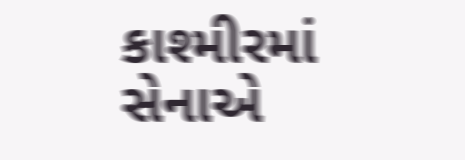કાશ્મીરમાં સેનાએ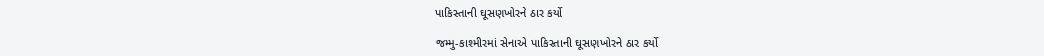પાકિસ્તાની ઘૂસણખોરને ઠાર કર્યો

જમ્મુ-કાશ્મીરમાં સેનાએ પાકિસ્તાની ઘૂસણખોરને ઠાર કર્યો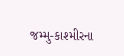જમ્મુ-કાશ્મીરના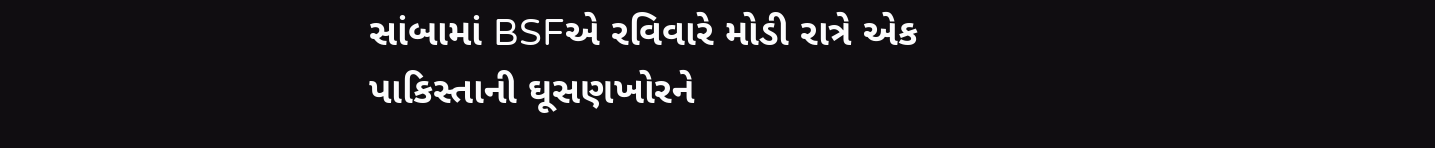સાંબામાં BSFએ રવિવારે મોડી રાત્રે એક પાકિસ્તાની ઘૂસણખોરને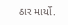ઠાર માર્યો.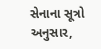સેનાના સૂત્રો અનુસાર,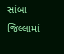સાંબા જિલ્લામાં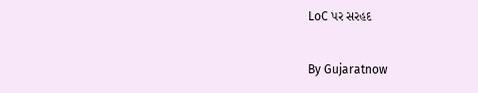LoC પર સરહદ

By Gujaratnow